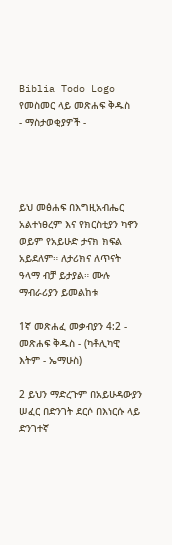Biblia Todo Logo
የመስመር ላይ መጽሐፍ ቅዱስ
- ማስታወቂያዎች -




ይህ መፅሐፍ በእግዚአብሔር አልተነፀረም እና የክርስቲያን ካኖን ወይም የአይሁድ ታናክ ክፍል አይደለም። ለታሪክና ለጥናት ዓላማ ብቻ ይታያል። ሙሉ ማብራሪያን ይመልከቱ

1ኛ መጽሐፈ መቃብያን 4:2 - መጽሐፍ ቅዱስ - (ካቶሊካዊ እትም - ኤማሁስ)

2 ይህን ማድረጉም በአይሁዳውያን ሠፈር በድንገት ደርሶ በእነርሱ ላይ ድንገተኛ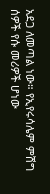አደጋ ለመጣል ነው። የኢየሩሳሌም ምሽግ ሰዎች የሱ መሪዎች ሆነው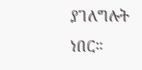ያገለግሉት ነበር።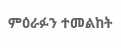ምዕራፉን ተመልከት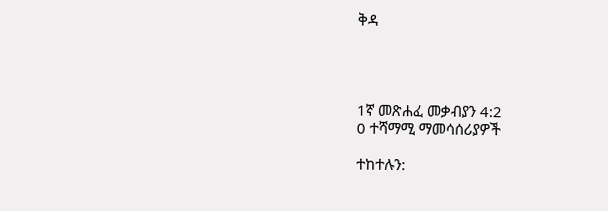ቅዳ




1ኛ መጽሐፈ መቃብያን 4:2
0 ተሻማሚ ማመሳሰሪያዎች

ተከተሉን: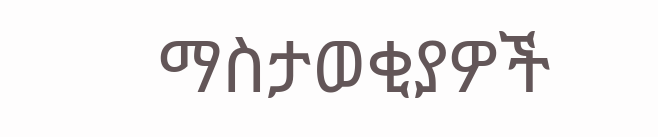ማስታወቂያዎች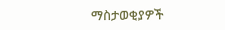ማስታወቂያዎች